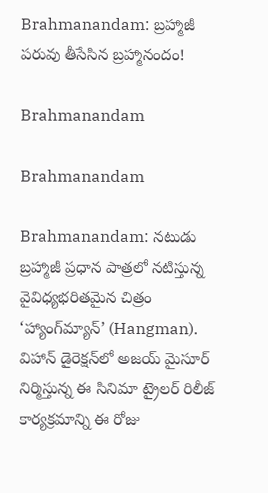Brahmanandam: బ్రహ్మాజీ పరువు తీసేసిన బ్రహ్మానందం!

Brahmanandam

Brahmanandam

Brahmanandam: నటుడు బ్రహ్మాజీ ప్రధాన పాత్రలో నటిస్తున్న వైవిధ్యభరితమైన చిత్రం ‘హ్యాంగ్‌మ్యాన్’ (Hangman). విహాన్ డైరెక్షన్‌లో అజయ్ మైసూర్ నిర్మిస్తున్న ఈ సినిమా ట్రైలర్ రిలీజ్ కార్యక్రమాన్ని ఈ రోజు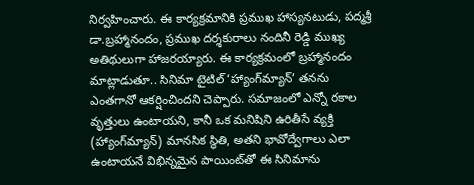నిర్వహించారు. ఈ కార్యక్రమానికి ప్రముఖ హాస్యనటుడు, పద్మశ్రీ డా.బ్రహ్మానందం, ప్రముఖ దర్శకురాలు నందినీ రెడ్డి ముఖ్య అతిథులుగా హాజరయ్యారు. ఈ కార్యక్రమంలో బ్రహ్మానందం మాట్లాడుతూ.. సినిమా టైటిల్ ‘హ్యాంగ్‌మ్యాన్’ తనను ఎంతగానో ఆకర్షించిందని చెప్పారు. సమాజంలో ఎన్నో రకాల వృత్తులు ఉంటాయని, కానీ ఒక మనిషిని ఉరితీసే వ్యక్తి (హ్యాంగ్‌మ్యాన్) మానసిక స్థితి, అతని భావోద్వేగాలు ఎలా ఉంటాయనే విభిన్నమైన పాయింట్‌తో ఈ సినిమాను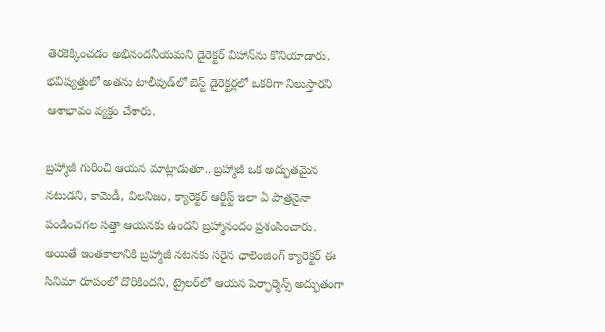తెరకెక్కించడం అభినందనీయమని డైరెక్టర్‌ విహాన్‌ను కొనియాడారు. భవిష్యత్తులో అతను టాలీవుడ్‌లో బెస్ట్ డైరెక్టర్లలో ఒకరిగా నిలుస్తారని ఆశాభావం వ్యక్తం చేశారు.

బ్రహ్మాజీ గురించి ఆయన మాట్లాడుతూ.. బ్రహ్మాజీ ఒక అద్భుతమైన నటుడని, కామెడీ, విలనిజం, క్యారెక్టర్ ఆర్టిస్ట్ ఇలా ఏ పాత్రనైనా పండించగల సత్తా ఆయనకు ఉందని బ్రహ్మానందం ప్రశంసించారు. అయితే ఇంతకాలానికి బ్రహ్మాజీ నటనకు సరైన ఛాలెంజింగ్ క్యారెక్టర్ ఈ సినిమా రూపంలో దొరికిందని, ట్రైలర్‌లో ఆయన పెర్ఫార్మెన్స్ అద్భుతంగా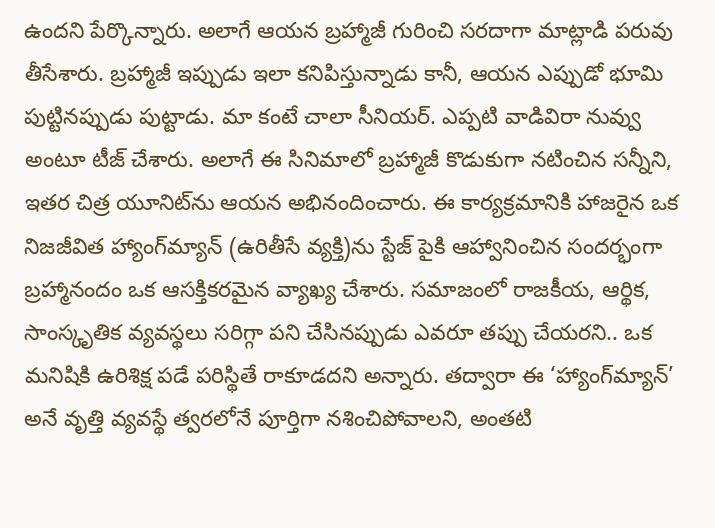ఉందని పేర్కొన్నారు. అలాగే ఆయన బ్రహ్మాజీ గురించి సరదాగా మాట్లాడి పరువు తీసేశారు. బ్రహ్మాజీ ఇప్పుడు ఇలా కనిపిస్తున్నాడు కానీ, ఆయన ఎప్పుడో భూమి పుట్టినప్పుడు పుట్టాడు. మా కంటే చాలా సీనియర్. ఎప్పటి వాడివిరా నువ్వు అంటూ టీజ్ చేశారు. అలాగే ఈ సినిమాలో బ్రహ్మాజీ కొడుకుగా నటించిన సన్నీని, ఇతర చిత్ర యూనిట్‌ను ఆయన అభినందించారు. ఈ కార్యక్రమానికి హాజరైన ఒక నిజజీవిత హ్యాంగ్‌మ్యాన్ (ఉరితీసే వ్యక్తి)ను స్టేజ్ పైకి ఆహ్వానించిన సందర్భంగా బ్రహ్మానందం ఒక ఆసక్తికరమైన వ్యాఖ్య చేశారు. సమాజంలో రాజకీయ, ఆర్థిక, సాంస్కృతిక వ్యవస్థలు సరిగ్గా పని చేసినప్పుడు ఎవరూ తప్పు చేయరని.. ఒక మనిషికి ఉరిశిక్ష పడే పరిస్థితే రాకూడదని అన్నారు. తద్వారా ఈ ‘హ్యాంగ్‌మ్యాన్’ అనే వృత్తి వ్యవస్థే త్వరలోనే పూర్తిగా నశించిపోవాలని, అంతటి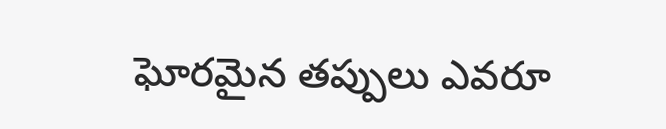ఘోరమైన తప్పులు ఎవరూ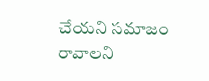చేయని సమాజం రావాలని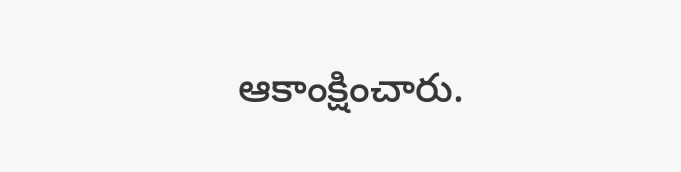ఆకాంక్షించారు.